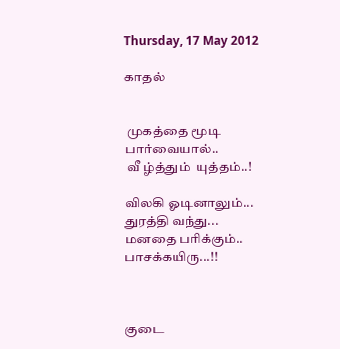Thursday, 17 May 2012

காதல்


 முகத்தை மூடி
பார்வையால்..
 வீ ழ்த்தும்  யுத்தம்..!

விலகி ஓடினாலும்...
துரத்தி வந்து...
மனதை பரிக்கும்..
பாசக்கயிரு...!!



குடை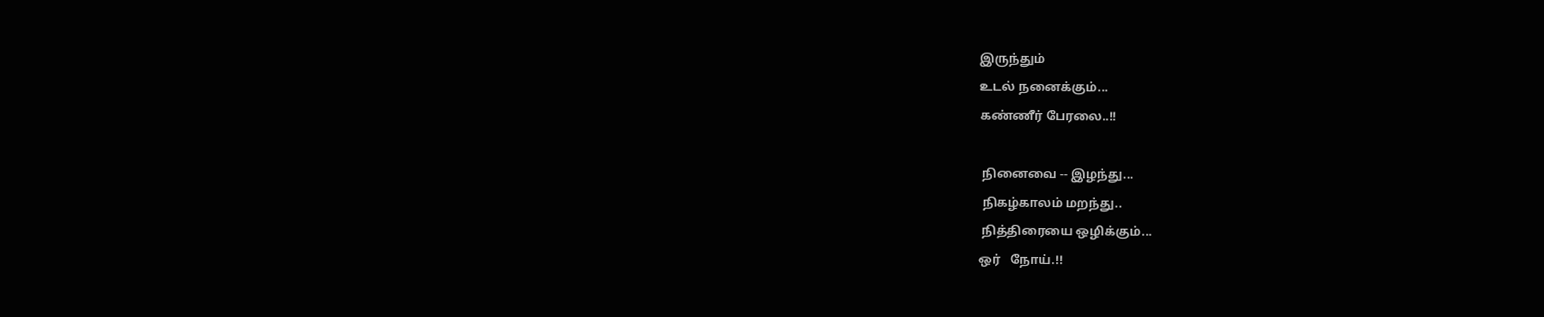இருந்தும்
உடல் நனைக்கும்...
கண்ணீர் பேரலை..!!

 நினைவை -- இழந்து...
 நிகழ்காலம் மறந்து..
 நித்திரையை ஒழிக்கும்...
ஒர்   நோய்.!!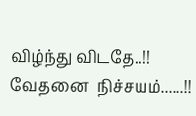விழ்ந்து விடதே..!!
வேதனை  நிச்சயம்......!!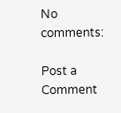No comments:

Post a Comment